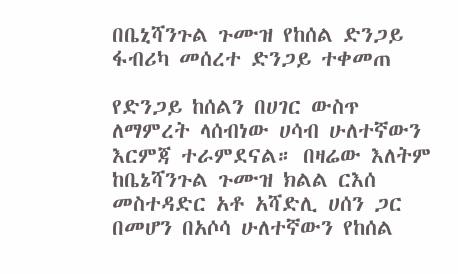በቤኒሻንጉል ጉሙዝ የከሰል ድንጋይ ፋብሪካ መሰረተ ድንጋይ ተቀመጠ

የድንጋይ ከሰልን በሀገር ውስጥ ለማምረት ላሰብነው ሀሳብ ሁለተኛውን እርምጃ ተራምደናል። በዛሬው እለትም ከቤኔሻንጉል ጉሙዝ ክልል ርእሰ መስተዳድር አቶ አሻድሊ ሀሰን ጋር በመሆን በአሶሳ ሁለተኛውን የከሰል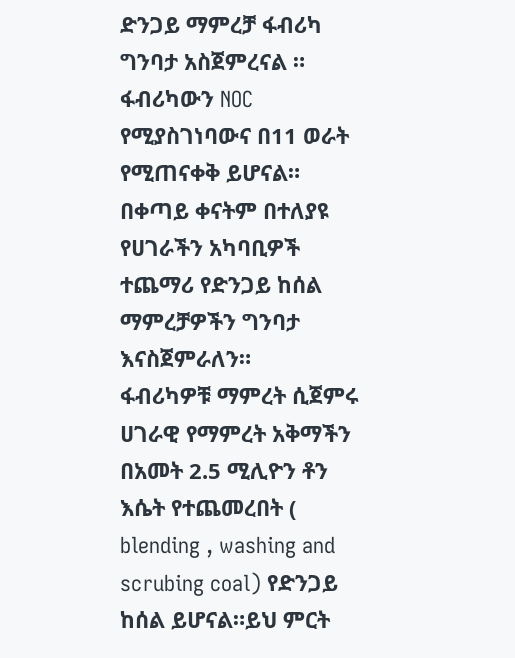ድንጋይ ማምረቻ ፋብሪካ ግንባታ አስጀምረናል ። ፋብሪካውን NOC የሚያስገነባውና በ11 ወራት የሚጠናቀቅ ይሆናል። በቀጣይ ቀናትም በተለያዩ የሀገራችን አካባቢዎች ተጨማሪ የድንጋይ ከሰል ማምረቻዎችን ግንባታ እናስጀምራለን።
ፋብሪካዎቹ ማምረት ሲጀምሩ ሀገራዊ የማምረት አቅማችን በአመት 2.5 ሚሊዮን ቶን እሴት የተጨመረበት ( blending , washing and scrubing coal) የድንጋይ ከሰል ይሆናል።ይህ ምርት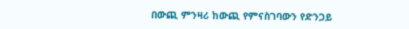በውጪ ምንዛሪ ከውጪ የምናስገባውን የድንጋይ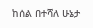ከሰል በተሻለ ሁኔታ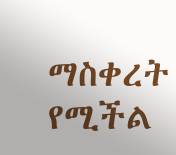ማስቀረት የሚችል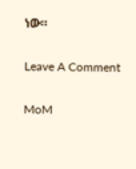ነው።

Leave A Comment

MoM